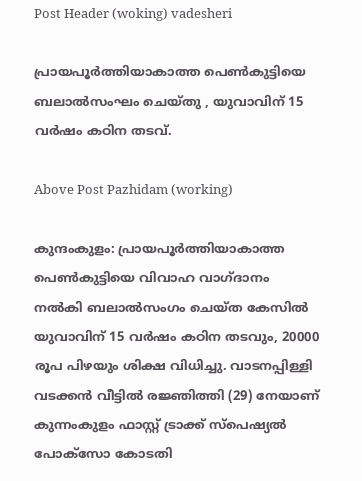Post Header (woking) vadesheri

പ്രായപൂർത്തിയാകാത്ത പെൺകുട്ടിയെ ബലാൽസംഘം ചെയ്തു , യുവാവിന് 15 വര്‍ഷം കഠിന തടവ്.

Above Post Pazhidam (working)

കുന്ദംകുളം: പ്രായപൂര്‍ത്തിയാകാത്ത പെണ്‍കുട്ടിയെ വിവാഹ വാഗ്ദാനം നല്‍കി ബലാല്‍സംഗം ചെയ്ത കേസില്‍ യുവാവിന് 15 വര്‍ഷം കഠിന തടവും, 20000 രൂപ പിഴയും ശിക്ഷ വിധിച്ചു. വാടനപ്പിള്ളി വടക്കന്‍ വീട്ടില്‍ രജ്ഞിത്തി (29) നേയാണ് കുന്നംകുളം ഫാസ്റ്റ് ട്രാക്ക് സ്‌പെഷ്യല്‍ പോക്‌സോ കോടതി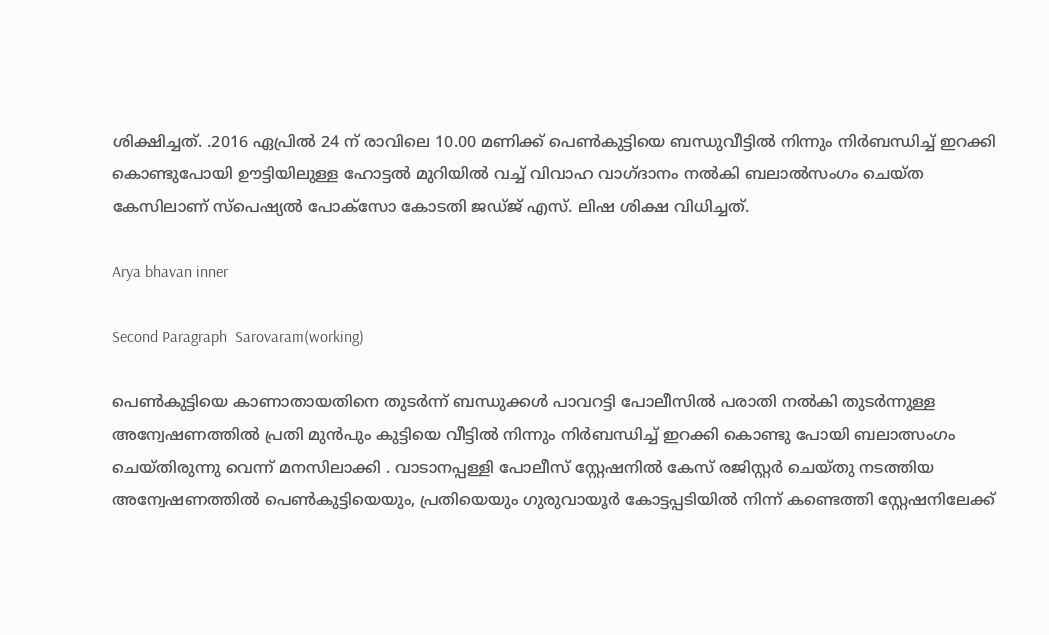ശിക്ഷിച്ചത്. .2016 ഏപ്രിൽ 24 ന് രാവിലെ 10.00 മണിക്ക് പെണ്‍കുട്ടിയെ ബന്ധുവീട്ടില്‍ നിന്നും നിര്‍ബന്ധിച്ച് ഇറക്കി കൊണ്ടുപോയി ഊട്ടിയിലുള്ള ഹോട്ടല്‍ മുറിയില്‍ വച്ച് വിവാഹ വാഗ്ദാനം നല്‍കി ബലാല്‍സംഗം ചെയ്ത കേസിലാണ് സ്‌പെഷ്യല്‍ പോക്‌സോ കോടതി ജഡ്ജ് എസ്. ലിഷ ശിക്ഷ വിധിച്ചത്.

Arya bhavan inner

Second Paragraph  Sarovaram(working)

പെണ്‍കുട്ടിയെ കാണാതായതിനെ തുടര്‍ന്ന് ബന്ധുക്കള്‍ പാവറട്ടി പോലീസില്‍ പരാതി നല്‍കി തുടര്‍ന്നുള്ള അന്വേഷണത്തില്‍ പ്രതി മുന്‍പും കുട്ടിയെ വീട്ടില്‍ നിന്നും നിര്‍ബന്ധിച്ച് ഇറക്കി കൊണ്ടു പോയി ബലാത്സംഗം ചെയ്തിരുന്നു വെന്ന് മനസിലാക്കി . വാടാനപ്പള്ളി പോലീസ് സ്റ്റേഷനില്‍ കേസ് രജിസ്റ്റര്‍ ചെയ്തു നടത്തിയ അന്വേഷണത്തില്‍ പെണ്‍കുട്ടിയെയും, പ്രതിയെയും ഗുരുവായൂര്‍ കോട്ടപ്പടിയില്‍ നിന്ന് കണ്ടെത്തി സ്റ്റേഷനിലേക്ക്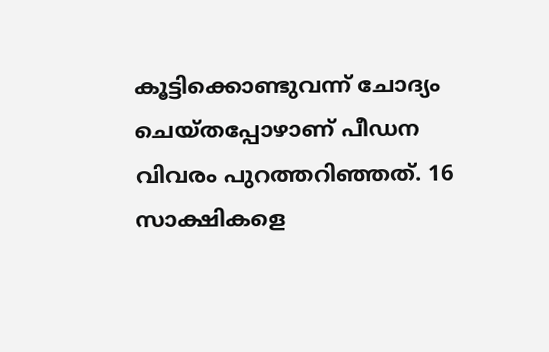കൂട്ടിക്കൊണ്ടുവന്ന് ചോദ്യം ചെയ്തപ്പോഴാണ് പീഡന വിവരം പുറത്തറിഞ്ഞത്. 16 സാക്ഷികളെ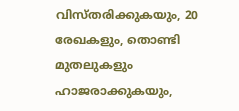വിസ്തരിക്കുകയും, 20 രേഖകളും, തൊണ്ടി മുതലുകളും ഹാജരാക്കുകയും,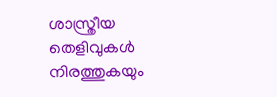ശാസ്ത്രീയ തെളിവുകള്‍ നിരത്തുകയും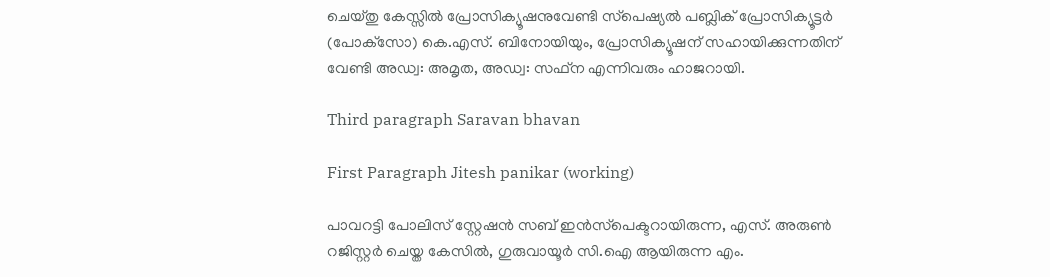ചെയ്തു കേസ്സില്‍ പ്രോസിക്യൂഷനുവേണ്ടി സ്‌പെഷ്യല്‍ പബ്ലിക് പ്രോസിക്യൂട്ടര്‍ (പോക്‌സോ) കെ.എസ്. ബിനോയിയും, പ്രോസിക്യൂഷന് സഹായിക്കുന്നതിന് വേണ്ടി അഡ്വ: അമൃത, അഡ്വ: സഫ്‌ന എന്നിവരും ഹാജറായി.

Third paragraph Saravan bhavan

First Paragraph Jitesh panikar (working)

പാവറട്ടി പോലിസ് സ്റ്റേഷന്‍ സബ് ഇന്‍സ്‌പെക്ടറായിരുന്ന, എസ്. അരുണ്‍ റജിസ്റ്റര്‍ ചെയ്ത കേസില്‍, ഗുരുവായൂര്‍ സി.ഐ ആയിരുന്ന എം.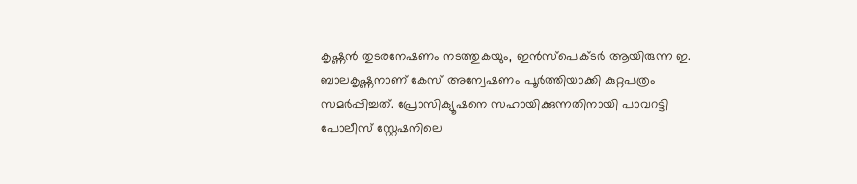കൃഷ്ണന്‍ തുടരനേഷണം നടത്തുകയും, ഇന്‍സ്പെക്ടര്‍ ആയിരുന്ന ഇ. ബാലകൃഷ്ണനാണ് കേസ് അന്വേഷണം പൂര്‍ത്തിയാക്കി കുറ്റപത്രം സമര്‍പ്പിച്ചത്. പ്രോസിക്യൂഷനെ സഹായിക്കുന്നതിനായി പാവറട്ടി പോലീസ് സ്റ്റേഷനിലെ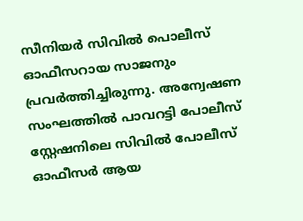സീനിയര്‍ സിവില്‍ പൊലീസ് ഓഫീസറായ സാജനും പ്രവര്‍ത്തിച്ചിരുന്നു. അന്വേഷണ സംഘത്തില്‍ പാവറട്ടി പോലീസ് സ്റ്റേഷനിലെ സിവില്‍ പോലീസ് ഓഫീസര്‍ ആയ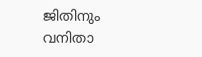ജിതിനും വനിതാ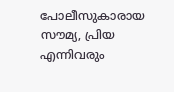പോലീസുകാരായ സൗമ്യ, പ്രിയ എന്നിവരും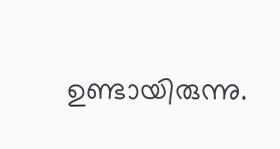ഉണ്ടായിരുന്നു.